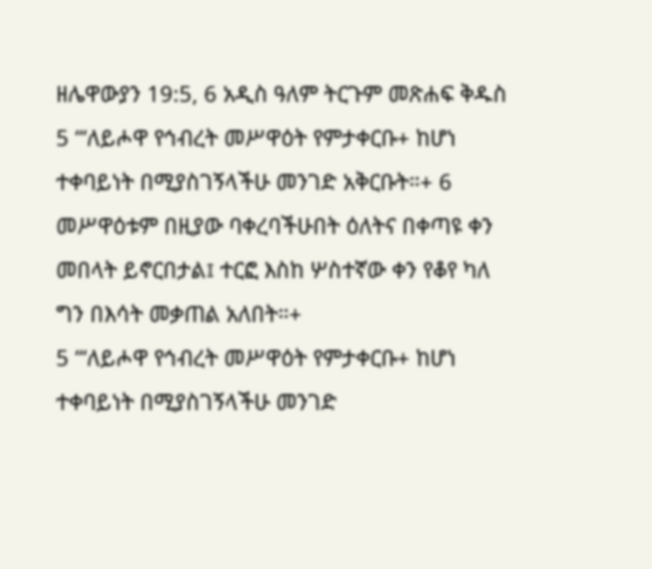ዘሌዋውያን 19:5, 6 አዲስ ዓለም ትርጉም መጽሐፍ ቅዱስ 5 “‘ለይሖዋ የኅብረት መሥዋዕት የምታቀርቡ+ ከሆነ ተቀባይነት በሚያስገኝላችሁ መንገድ አቅርቡት።+ 6 መሥዋዕቱም በዚያው ባቀረባችሁበት ዕለትና በቀጣዩ ቀን መበላት ይኖርበታል፤ ተርፎ እስከ ሦስተኛው ቀን የቆየ ካለ ግን በእሳት መቃጠል አለበት።+
5 “‘ለይሖዋ የኅብረት መሥዋዕት የምታቀርቡ+ ከሆነ ተቀባይነት በሚያስገኝላችሁ መንገድ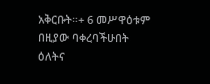አቅርቡት።+ 6 መሥዋዕቱም በዚያው ባቀረባችሁበት ዕለትና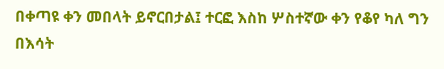በቀጣዩ ቀን መበላት ይኖርበታል፤ ተርፎ እስከ ሦስተኛው ቀን የቆየ ካለ ግን በእሳት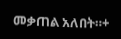መቃጠል አለበት።+